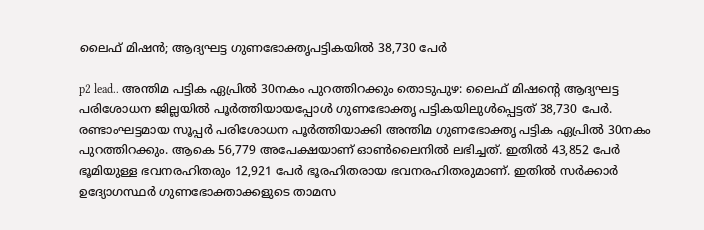ലൈഫ് മിഷൻ; ആദ്യഘട്ട ഗുണഭോക്തൃപട്ടികയിൽ 38,730 പേർ

p2 lead.. അന്തിമ പട്ടിക ഏപ്രിൽ 30നകം പുറത്തിറക്കും തൊടുപുഴ: ലൈഫ് മിഷന്റെ ആദ്യഘട്ട പരിശോധന ജില്ലയിൽ പൂർത്തിയായപ്പോൾ ഗുണഭോക്തൃ പട്ടികയിലുൾപ്പെട്ടത് 38,730 പേർ. രണ്ടാംഘട്ടമായ സൂപ്പർ പരിശോധന പൂർത്തിയാക്കി അന്തിമ ഗുണഭോക്തൃ പട്ടിക ഏപ്രിൽ 30നകം പുറത്തിറക്കും. ആകെ 56,779 അപേക്ഷയാണ് ഓൺലൈനിൽ ലഭിച്ചത്. ഇതിൽ 43,852 പേർ ഭൂമിയുള്ള ഭവനരഹിതരും 12,921 പേർ ഭൂരഹിതരായ ഭവനരഹിതരുമാണ്. ഇതിൽ സർക്കാർ ഉദ്യോഗസ്ഥർ ഗുണഭോക്താക്കളുടെ താമസ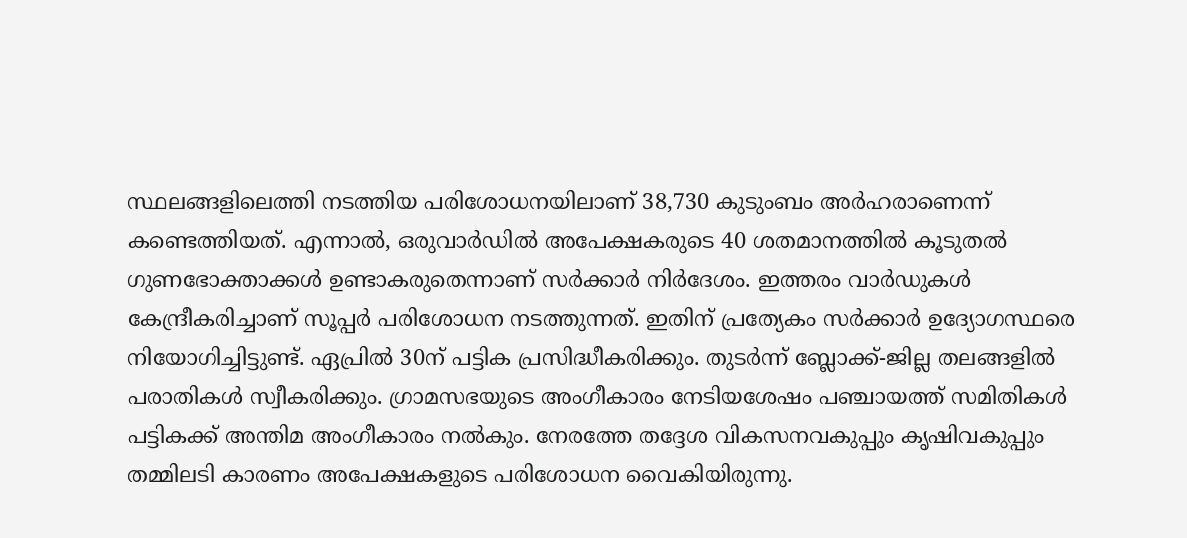സ്ഥലങ്ങളിലെത്തി നടത്തിയ പരിശോധനയിലാണ് 38,730 കുടുംബം അർഹരാണെന്ന് കണ്ടെത്തിയത്. എന്നാൽ, ഒരുവാർഡിൽ അപേക്ഷകരുടെ 40 ശതമാനത്തിൽ കൂടുതൽ ഗുണഭോക്താക്കൾ ഉണ്ടാകരുതെന്നാണ് സർക്കാർ നിർദേശം. ഇത്തരം വാർഡുകൾ കേന്ദ്രീകരിച്ചാണ് സൂപ്പർ പരിശോധന നടത്തുന്നത്. ഇതിന് പ്രത്യേകം സർക്കാർ ഉദ്യോഗസ്ഥരെ നിയോഗിച്ചിട്ടുണ്ട്. ഏപ്രിൽ 30ന് പട്ടിക പ്രസിദ്ധീകരിക്കും. തുടർന്ന് ബ്ലോക്ക്-ജില്ല തലങ്ങളിൽ പരാതികൾ സ്വീകരിക്കും. ഗ്രാമസഭയുടെ അംഗീകാരം നേടിയശേഷം പഞ്ചായത്ത് സമിതികൾ പട്ടികക്ക് അന്തിമ അംഗീകാരം നൽകും. നേരത്തേ തദ്ദേശ വികസനവകുപ്പും കൃഷിവകുപ്പും തമ്മിലടി കാരണം അപേക്ഷകളുടെ പരിശോധന വൈകിയിരുന്നു.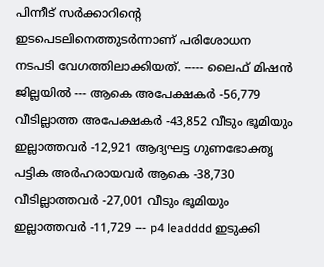പിന്നീട് സർക്കാറിന്റെ ഇടപെടലിനെത്തുടർന്നാണ് പരിശോധന നടപടി വേഗത്തിലാക്കിയത്. ----- ലൈഫ് മിഷൻ ജില്ലയിൽ --- ആകെ അപേക്ഷകർ -56,779 വീടില്ലാത്ത അപേക്ഷകർ -43,852 വീടും ഭൂമിയും ഇല്ലാത്തവർ -12,921 ആദ്യഘട്ട ഗുണഭോക്തൃ പട്ടിക അർഹരായവർ ആകെ -38,730 വീടില്ലാത്തവർ -27,001 വീടും ഭൂമിയും ഇല്ലാത്തവർ -11,729 --- p4 leadddd ഇടുക്കി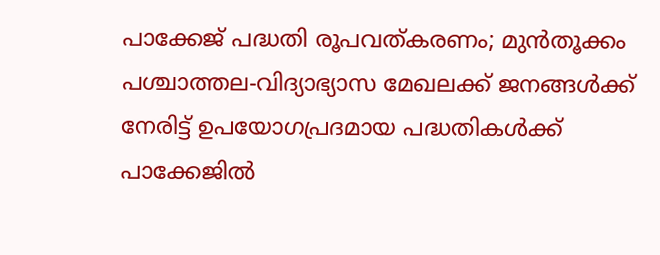പാക്കേജ് പദ്ധതി രൂപവത്കരണം; മുൻതൂക്കം പശ്ചാത്തല-വിദ്യാഭ്യാസ മേഖലക്ക് ജനങ്ങള്‍ക്ക് നേരിട്ട് ഉപയോഗപ്രദമായ പദ്ധതികള്‍ക്ക് പാക്കേജില്‍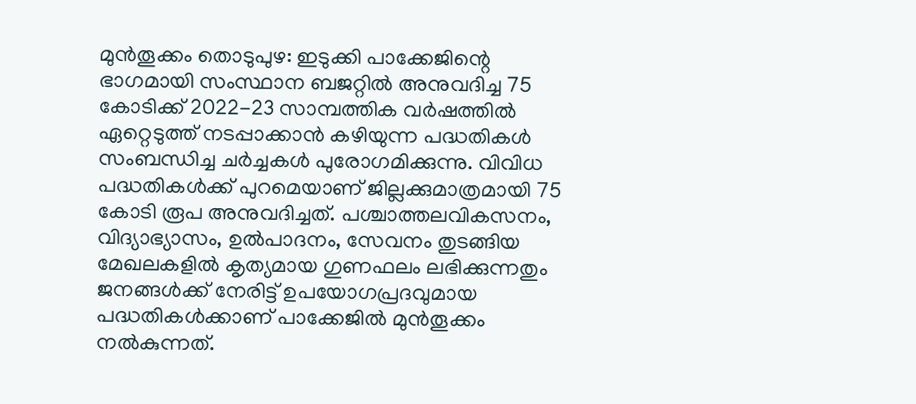മുന്‍തൂക്കം തൊടുപുഴ: ഇടുക്കി പാക്കേജിന്റെ ഭാഗമായി സംസ്ഥാന ബജറ്റില്‍ അനുവദിച്ച 75 കോടിക്ക് 2022-23 സാമ്പത്തിക വര്‍ഷത്തിൽ ഏറ്റെടുത്ത് നടപ്പാക്കാന്‍ കഴിയുന്ന പദ്ധതികൾ സംബന്ധിച്ച ചർച്ചകൾ പുരോഗമിക്കുന്നു. വിവിധ പദ്ധതികള്‍ക്ക് പുറമെയാണ് ജില്ലക്കുമാത്രമായി 75 കോടി രൂപ അനുവദിച്ചത്. പശ്ചാത്തലവികസനം, വിദ്യാഭ്യാസം, ഉൽപാദനം, സേവനം തുടങ്ങിയ മേഖലകളില്‍ കൃത്യമായ ഗുണഫലം ലഭിക്കുന്നതും ജനങ്ങള്‍ക്ക് നേരിട്ട് ഉപയോഗപ്രദവുമായ പദ്ധതികള്‍ക്കാണ് പാക്കേജില്‍ മുന്‍തൂക്കം നൽകുന്നത്.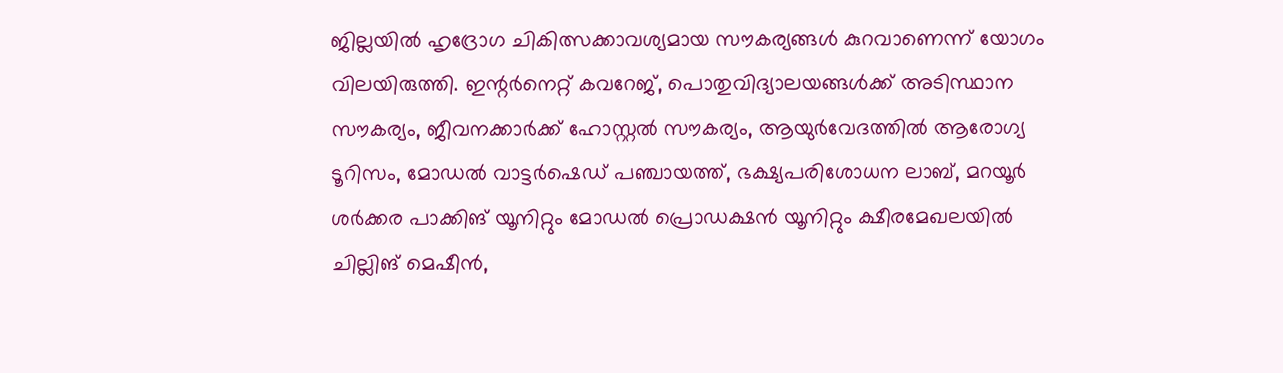ജില്ലയില്‍ ഹൃദ്രോഗ ചികിത്സക്കാവശ്യമായ സൗകര്യങ്ങള്‍ കുറവാണെന്ന് യോഗം വിലയിരുത്തി. ഇന്റര്‍നെറ്റ് കവറേജ്, പൊതുവിദ്യാലയങ്ങള്‍ക്ക് അടിസ്ഥാന സൗകര്യം, ജീവനക്കാര്‍ക്ക് ഹോസ്റ്റല്‍ സൗകര്യം, ആയുര്‍വേദത്തില്‍ ആരോഗ്യ ടൂറിസം, മോഡല്‍ വാട്ടര്‍ഷെഡ് പഞ്ചായത്ത്, ഭക്ഷ്യപരിശോധന ലാബ്, മറയൂര്‍ ശര്‍ക്കര പാക്കിങ് യൂനിറ്റും മോഡല്‍ പ്രൊഡക്ഷന്‍ യൂനിറ്റും ക്ഷീരമേഖലയില്‍ ചില്ലിങ് മെഷീന്‍,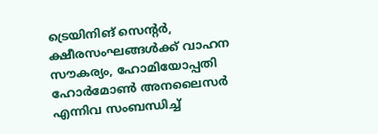ട്രെയിനിങ് സെന്റര്‍, ക്ഷീരസംഘങ്ങള്‍ക്ക് വാഹന സൗകര്യം, ഹോമിയോപ്പതി ഹോര്‍മോണ്‍ അനലൈസര്‍ എന്നിവ സംബന്ധിച്ച്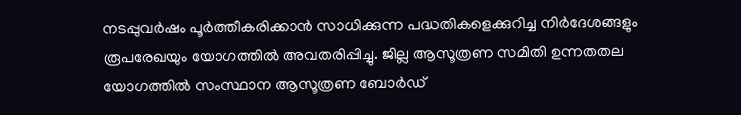നടപ്പുവര്‍ഷം പൂര്‍ത്തീകരിക്കാന്‍ സാധിക്കുന്ന പദ്ധതികളെക്കുറിച്ച നിര്‍ദേശങ്ങളും രൂപരേഖയും യോഗത്തില്‍ അവതരിപ്പിച്ചു. ജില്ല ആസൂത്രണ സമിതി ഉന്നതതല യോഗത്തിൽ സംസ്ഥാന ആസൂത്രണ ബോര്‍ഡ്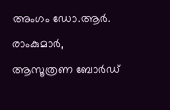അംഗം ഡോ.ആര്‍. രാംകുമാര്‍, ആസൂത്രണ ബോര്‍ഡ്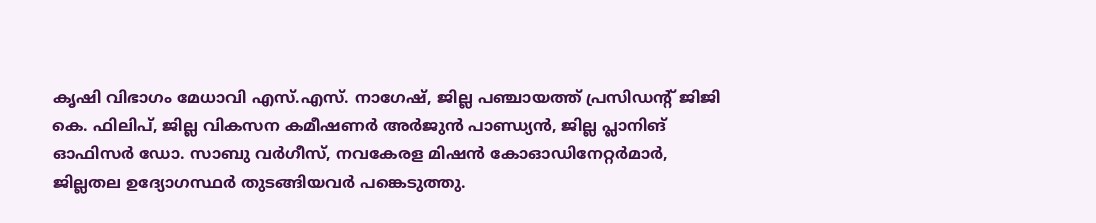കൃഷി വിഭാഗം മേധാവി എസ്.എസ്. നാഗേഷ്, ജില്ല പഞ്ചായത്ത് പ്രസിഡന്റ് ജിജി കെ. ഫിലിപ്, ജില്ല വികസന കമീഷണര്‍ അര്‍ജുന്‍ പാണ്ഡ്യന്‍, ജില്ല പ്ലാനിങ് ഓഫിസര്‍ ഡോ. സാബു വര്‍ഗീസ്, നവകേരള മിഷന്‍ കോഓഡിനേറ്റര്‍മാര്‍, ജില്ലതല ഉദ്യോഗസ്ഥര്‍ തുടങ്ങിയവര്‍ പങ്കെടുത്തു.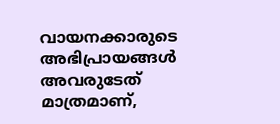വായനക്കാരുടെ അഭിപ്രായങ്ങള്‍ അവരുടേത് മാത്രമാണ്,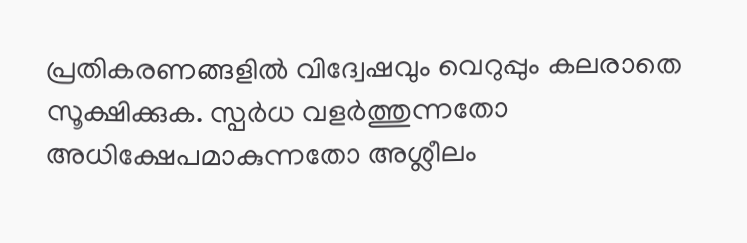പ്രതികരണങ്ങളിൽ വിദ്വേഷവും വെറുപ്പും കലരാതെ സൂക്ഷിക്കുക. സ്പർധ വളർത്തുന്നതോ അധിക്ഷേപമാകുന്നതോ അശ്ലീലം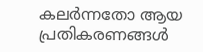കലർന്നതോ ആയ പ്രതികരണങ്ങൾ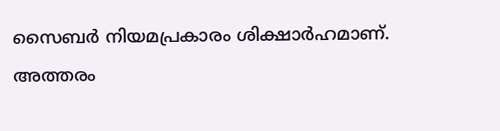സൈബർ നിയമപ്രകാരം ശിക്ഷാർഹമാണ്. അത്തരം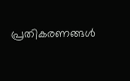പ്രതികരണങ്ങൾ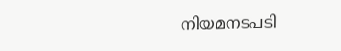നിയമനടപടി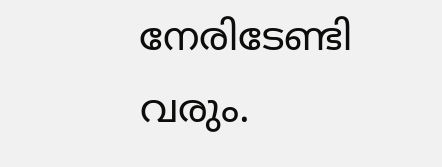നേരിടേണ്ടി വരും.